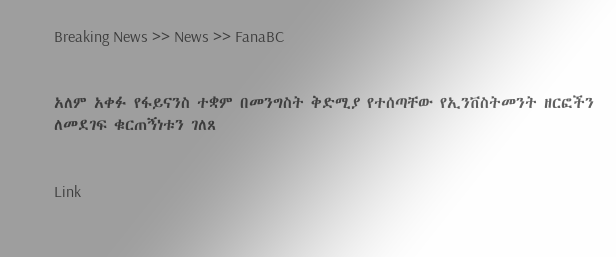Breaking News >> News >> FanaBC


አለም አቀፉ የፋይናንስ ተቋም በመንግስት ቅድሚያ የተሰጣቸው የኢንቨስትመንት ዘርፎችን ለመደገፍ ቁርጠኝነቱን ገለጸ


Link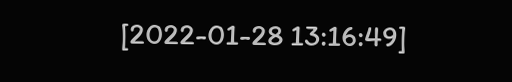[2022-01-28 13:16:49]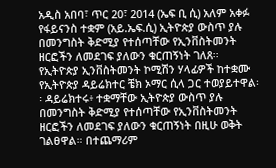አዲስ አበባ፣ ጥር 20፣ 2014 (ኤፍ ቢ ሲ) አለም አቀፉ የፋይናንስ ተቋም (አይ.ኤፍ.ሲ) ኢትዮጵያ ውስጥ ያሉ በመንግስት ቅድሚያ የተሰጣቸው የኢንቨስትመንት ዘርፎችን ለመደገፍ ያለውን ቁርጠኝነት ገለጸ፡፡ የኢትዮጵያ ኢንቨስትመንት ኮሚሽን ሃላፊዎች ከተቋሙ የኢትዮጵያ ዳይሬክተር ቼክ ኦማር ሲላ ጋር ተወያይተዋል፡፡ ዳይሬክተሩ፥ ተቋማቸው ኢትዮጵያ ውስጥ ያሉ በመንግስት ቅድሚያ የተሰጣቸው የኢንቨስትመንት ዘርፎችን ለመደገፍ ያለውን ቁርጠኝነት በዚሁ ወቅት ገልፀዋል። በተጨማሪም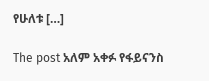የሁለቱ […]

The post አለም አቀፉ የፋይናንስ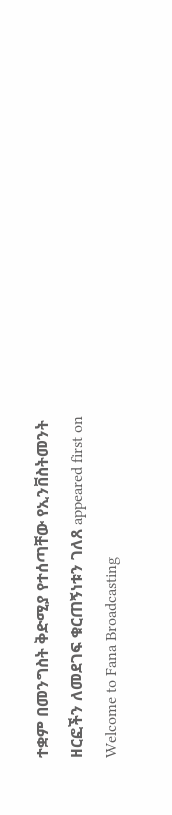ተቋም በመንግስት ቅድሚያ የተሰጣቸው የኢንቨስትመንት ዘርፎችን ለመደገፍ ቁርጠኝነቱን ገለጸ appeared first on Welcome to Fana Broadcasting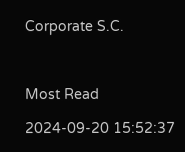Corporate S.C.



Most Read

2024-09-20 15:52:37